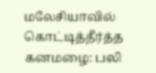மலேசியாவில் கொட்டித்தீர்த்த கனமழை: பலி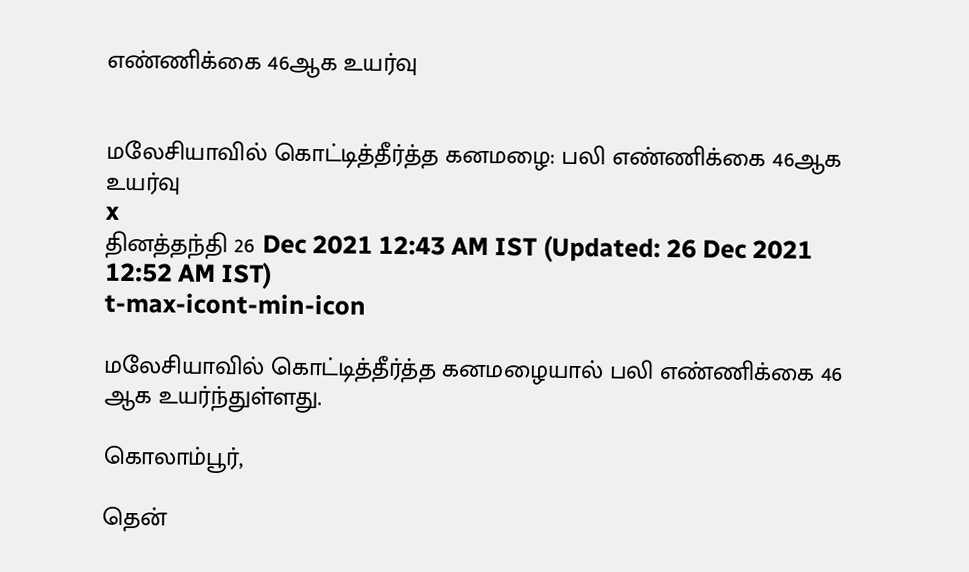எண்ணிக்கை 46ஆக உயர்வு


மலேசியாவில் கொட்டித்தீர்த்த கனமழை: பலி எண்ணிக்கை 46ஆக உயர்வு
x
தினத்தந்தி 26 Dec 2021 12:43 AM IST (Updated: 26 Dec 2021 12:52 AM IST)
t-max-icont-min-icon

மலேசியாவில் கொட்டித்தீர்த்த கனமழையால் பலி எண்ணிக்கை 46 ஆக உயர்ந்துள்ளது.

கொலாம்பூர்,

தென்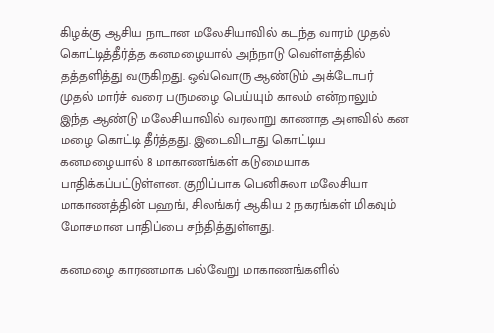கிழக்கு ஆசிய நாடான மலேசியாவில் கடந்த வாரம் முதல் கொட்டித்தீர்த்த கனமழையால் அந்நாடு வெள்ளத்தில் தத்தளித்து வருகிறது. ஒவ்வொரு ஆண்டும் அக்டோபர் முதல் மார்ச் வரை பருமழை பெய்யும் காலம் என்றாலும் இந்த ஆண்டு மலேசியாவில் வரலாறு காணாத அளவில் கன மழை கொட்டி தீர்த்தது. இடைவிடாது கொட்டிய கனமழையால் 8 மாகாணங்கள் கடுமையாக பாதிக்கப்பட்டுள்ளன. குறிப்பாக பெனிசுலா மலேசியா மாகாணத்தின் பஹங், சிலங்கர் ஆகிய 2 நகரங்கள் மிகவும் மோசமான பாதிப்பை சந்தித்துள்ளது.

கனமழை காரணமாக பல்வேறு மாகாணங்களில்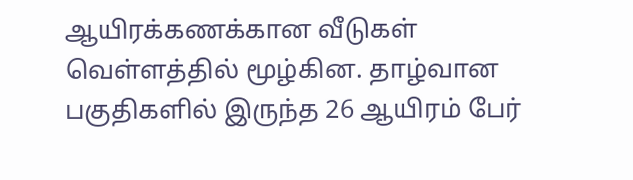ஆயிரக்கணக்கான வீடுகள் வெள்ளத்தில் மூழ்கின. தாழ்வான பகுதிகளில் இருந்த 26 ஆயிரம் பேர்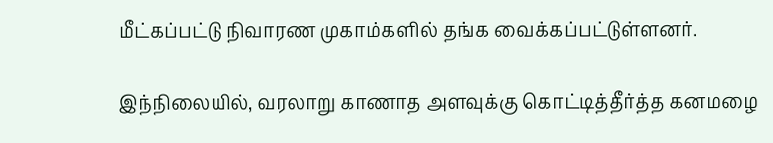மீட்கப்பட்டு நிவாரண முகாம்களில் தங்க வைக்கப்பட்டுள்ளனர்.

இந்நிலையில், வரலாறு காணாத அளவுக்கு கொட்டித்தீர்த்த கனமழை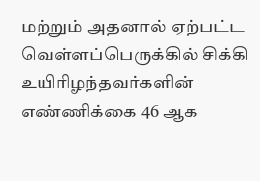மற்றும் அதனால் ஏற்பட்ட வெள்ளப்பெருக்கில் சிக்கி உயிரிழந்தவர்களின் எண்ணிக்கை 46 ஆக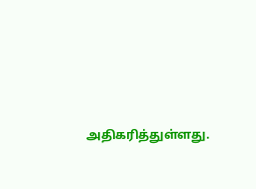அதிகரித்துள்ளது.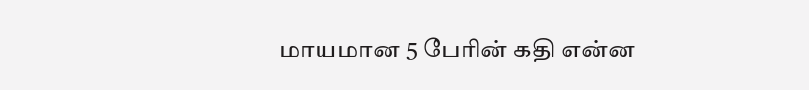மாயமான 5 பேரின் கதி என்ன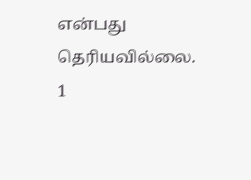என்பது தெரியவில்லை.
1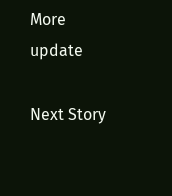More update

Next Story